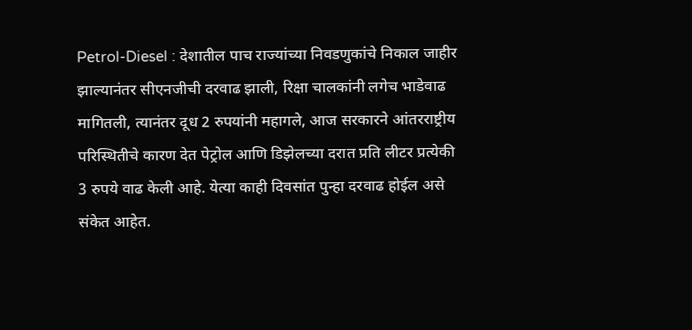Petrol-Diesel : देशातील पाच राज्यांच्या निवडणुकांचे निकाल जाहीर झाल्यानंतर सीएनजीची दरवाढ झाली, रिक्षा चालकांनी लगेच भाडेवाढ मागितली, त्यानंतर दूध 2 रुपयांनी महागले, आज सरकारने आंतरराष्ट्रीय परिस्थितीचे कारण देत पेट्रोल आणि डिझेलच्या दरात प्रति लीटर प्रत्येकी 3 रुपये वाढ केली आहे. येत्या काही दिवसांत पुन्हा दरवाढ होईल असे संकेत आहेत.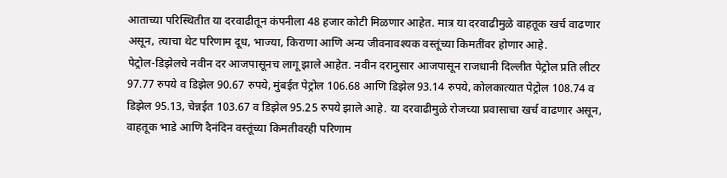आताच्या परिस्थितीत या दरवाढीतून कंपनीला 48 हजार कोटी मिळणार आहेत. मात्र या दरवाढीमुळे वाहतूक खर्च वाढणार असून, त्याचा थेट परिणाम दूध, भाज्या, किराणा आणि अन्य जीवनावश्यक वस्तूंच्या किमतींवर होणार आहे.
पेट्रोल-डिझेलचे नवीन दर आजपासूनच लागू झाले आहेत. नवीन दरानुसार आजपासून राजधानी दिल्लीत पेट्रोल प्रति लीटर 97.77 रुपये व डिझेल 90.67 रुपये, मुंबईत पेट्रोल 106.68 आणि डिझेल 93.14 रुपये, कोलकात्यात पेट्रोल 108.74 व डिझेल 95.13, चेन्नईत 103.67 व डिझेल 95.25 रुपये झाले आहे. या दरवाढीमुळे रोजच्या प्रवासाचा खर्च वाढणार असून, वाहतूक भाडे आणि दैनंदिन वस्तूंच्या किमतीवरही परिणाम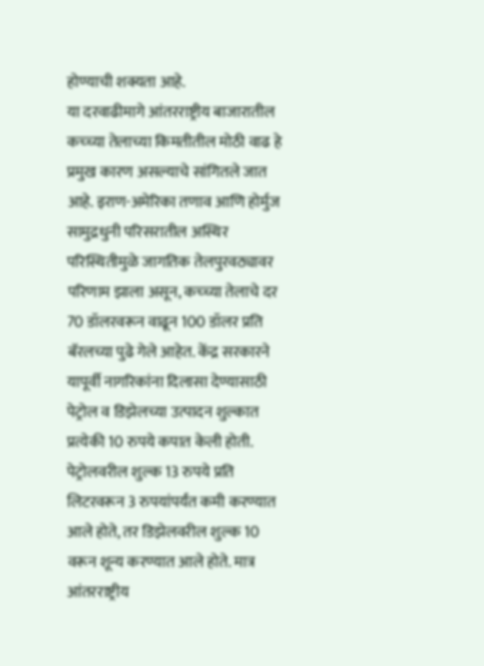होण्याची शक्यता आहे.
या दरवाढीमागे आंतरराष्ट्रीय बाजारातील कच्च्या तेलाच्या किमतीतील मोठी वाढ हे प्रमुख कारण असल्याचे सांगितले जात आहे. इराण-अमेरिका तणाव आणि होर्मुज सामुद्रधुनी परिसरातील अस्थिर परिस्थितीमुळे जागतिक तेलपुरवठ्यावर परिणाम झाला असून, कच्च्या तेलाचे दर 70 डॉलरवरून वाढून 100 डॉलर प्रति बॅरलच्या पुढे गेले आहेत. केंद्र सरकारने यापूर्वी नागरिकांना दिलासा देण्यासाठी पेट्रोल व डिझेलच्या उत्पादन शुल्कात प्रत्येकी 10 रुपये कपात केली होती. पेट्रोलवरील शुल्क 13 रुपये प्रति लिटरवरून 3 रुपयांपर्यंत कमी करण्यात आले होते, तर डिझेलवरील शुल्क 10 वरून शून्य करण्यात आले होते. मात्र आंतरराष्ट्रीय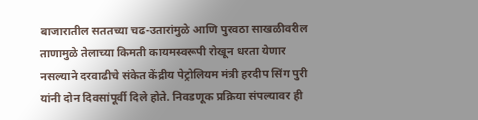बाजारातील सततच्या चढ-उतारांमुळे आणि पुरवठा साखळीवरील ताणामुळे तेलाच्या किमती कायमस्वरूपी रोखून धरता येणार नसल्याने दरवाढीचे संकेत केंद्रीय पेट्रोलियम मंत्री हरदीप सिंग पुरी यांनी दोन दिवसांपूर्वी दिले होते. निवडणूक प्रक्रिया संपल्यावर ही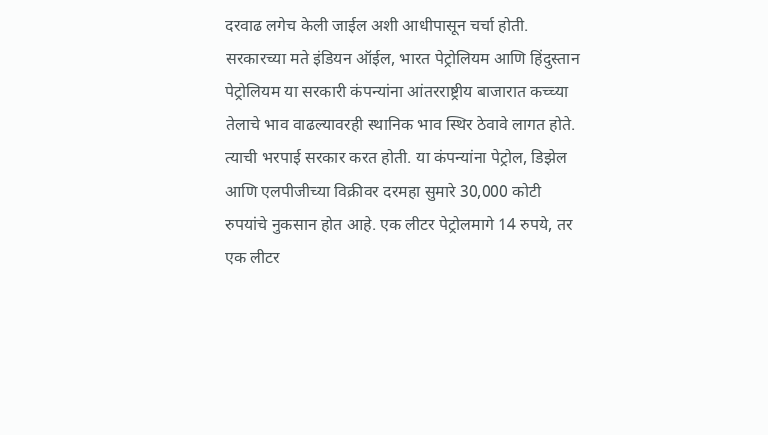दरवाढ लगेच केली जाईल अशी आधीपासून चर्चा होती.
सरकारच्या मते इंडियन ऑईल, भारत पेट्रोलियम आणि हिंदुस्तान पेट्रोलियम या सरकारी कंपन्यांना आंतरराष्ट्रीय बाजारात कच्च्या तेलाचे भाव वाढल्यावरही स्थानिक भाव स्थिर ठेवावे लागत होते. त्याची भरपाई सरकार करत होती. या कंपन्यांना पेट्रोल, डिझेल आणि एलपीजीच्या विक्रीवर दरमहा सुमारे 30,000 कोटी रुपयांचे नुकसान होत आहे. एक लीटर पेट्रोलमागे 14 रुपये, तर एक लीटर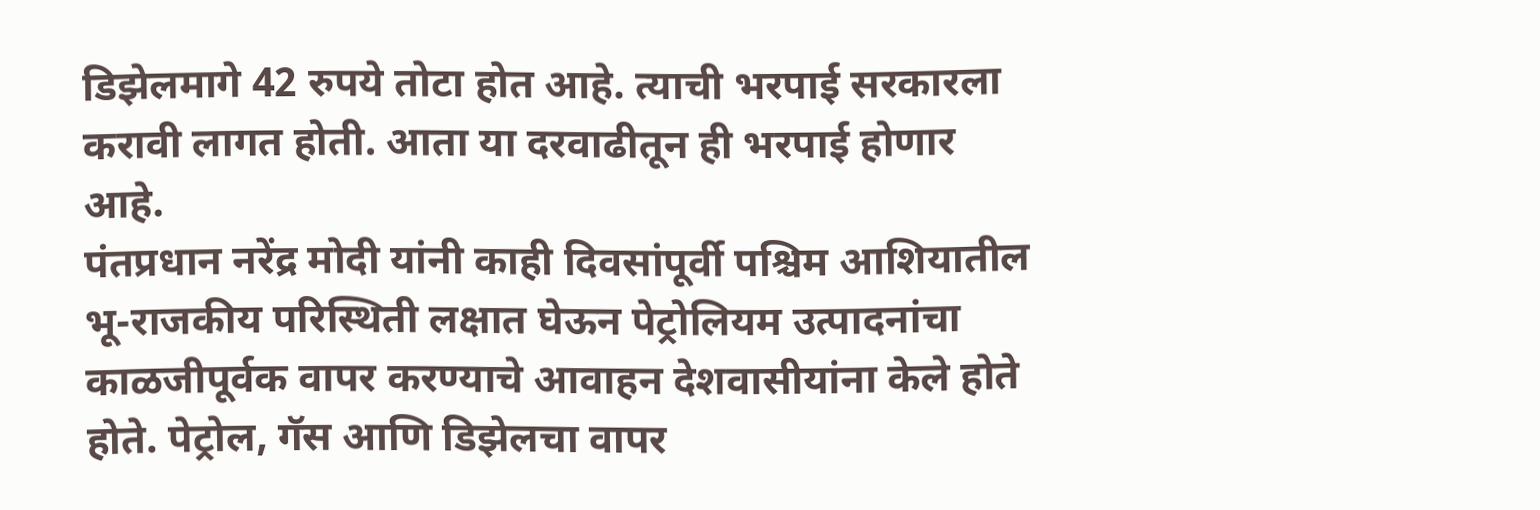डिझेलमागे 42 रुपये तोटा होत आहे. त्याची भरपाई सरकारला करावी लागत होती. आता या दरवाढीतून ही भरपाई होणार आहे.
पंतप्रधान नरेंद्र मोदी यांनी काही दिवसांपूर्वी पश्चिम आशियातील भू-राजकीय परिस्थिती लक्षात घेऊन पेट्रोलियम उत्पादनांचा काळजीपूर्वक वापर करण्याचे आवाहन देशवासीयांना केले होते होते. पेट्रोल, गॅस आणि डिझेलचा वापर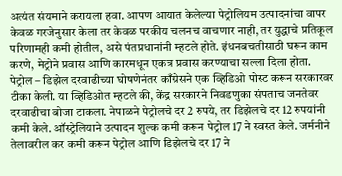अत्यंत संयमाने करायला हवा. आपण आयात केलेल्या पेट्रोलियम उत्पादनांचा वापर केवळ गरजेनुसार केला तर केवळ परकीय चलनच वाचणार नाही, तर युद्धाचे प्रतिकूल परिणामही कमी होतील, असे पंतप्रधानांनी म्हटले होते. इंधनबचतीसाठी घरून काम करणे, मेट्रोने प्रवास आणि कारमधून एकत्र प्रवास करण्याचा सल्ला दिला होता.
पेट्रोल – डिझेल दरवाढीच्या घोषणेनंतर काँग्रेसने एक व्हिडिओ पोस्ट करून सरकारवर टीका केली. या व्हिडिओत म्हटले की, केंद्र सरकारने निवडणुका संपताच जनतेवर दरवाढीचा बोजा टाकला. नेपाळने पेट्रोलचे दर 2 रुपये, तर डिझेलचे दर 12 रुपयांनी कमी केले. ऑस्ट्रेलियाने उत्पादन शुल्क कमी करून पेट्रोल 17 ने स्वस्त केले. जर्मनीने तेलावरील कर कमी करून पेट्रोल आणि डिझेलचे दर 17 ने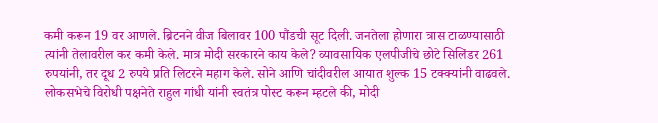कमी करून 19 वर आणले. ब्रिटनने वीज बिलावर 100 पौंडची सूट दिली. जनतेला होणारा त्रास टाळण्यासाठी त्यांनी तेलावरील कर कमी केले. मात्र मोदी सरकारने काय केले? व्यावसायिक एलपीजीचे छोटे सिलिंडर 261 रुपयांनी, तर दूध 2 रुपये प्रति लिटरने महाग केले. सोने आणि चांदीवरील आयात शुल्क 15 टक्क्यांनी वाढवले. लोकसभेचे विरोधी पक्षनेते राहुल गांधी यांनी स्वतंत्र पोस्ट करून म्हटले की, मोदी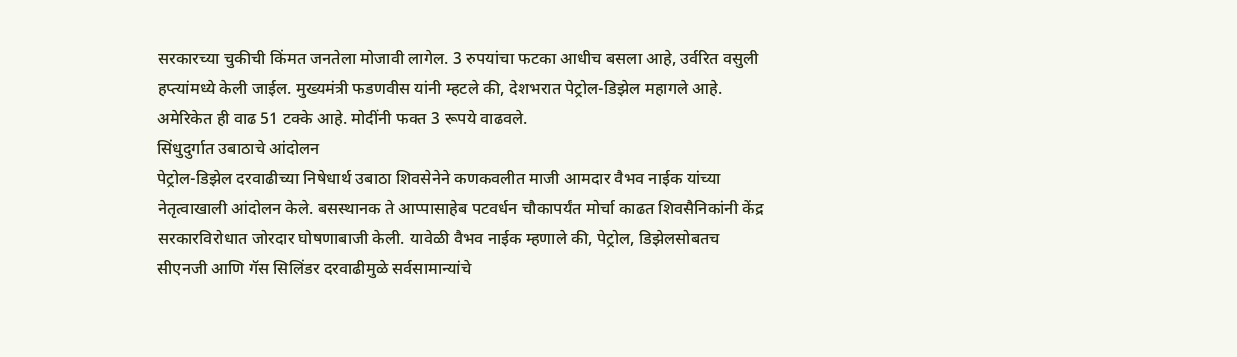सरकारच्या चुकीची किंमत जनतेला मोजावी लागेल. 3 रुपयांचा फटका आधीच बसला आहे, उर्वरित वसुली हप्त्यांमध्ये केली जाईल. मुख्यमंत्री फडणवीस यांनी म्हटले की, देशभरात पेट्रोल-डिझेल महागले आहे. अमेरिकेत ही वाढ 51 टक्के आहे. मोदींनी फक्त 3 रूपये वाढवले.
सिंधुदुर्गात उबाठाचे आंदोलन
पेट्रोल-डिझेल दरवाढीच्या निषेधार्थ उबाठा शिवसेनेने कणकवलीत माजी आमदार वैभव नाईक यांच्या नेतृत्वाखाली आंदोलन केले. बसस्थानक ते आप्पासाहेब पटवर्धन चौकापर्यंत मोर्चा काढत शिवसैनिकांनी केंद्र सरकारविरोधात जोरदार घोषणाबाजी केली. यावेळी वैभव नाईक म्हणाले की, पेट्रोल, डिझेलसोबतच सीएनजी आणि गॅस सिलिंडर दरवाढीमुळे सर्वसामान्यांचे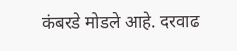कंबरडे मोडले आहे. दरवाढ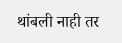थांबली नाही तर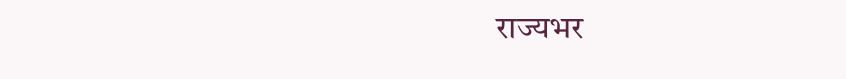राज्यभर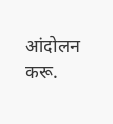आंदोलन करू.